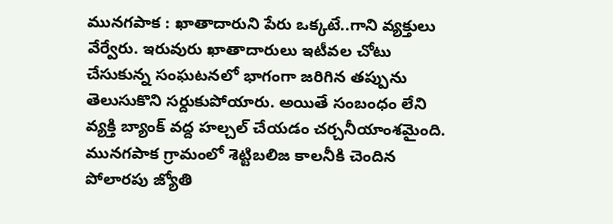మునగపాక : ఖాతాదారుని పేరు ఒక్కటే..గాని వ్యక్తులు వేర్వేరు. ఇరువురు ఖాతాదారులు ఇటీవల చోటు చేసుకున్న సంఘటనలో భాగంగా జరిగిన తప్పును తెలుసుకొని సర్దుకుపోయారు. అయితే సంబంధం లేని వ్యక్తి బ్యాంక్ వద్ద హల్చల్ చేయడం చర్చనీయాంశమైంది. మునగపాక గ్రామంలో శెట్టిబలిజ కాలనీకి చెందిన పోలారపు జ్యోతి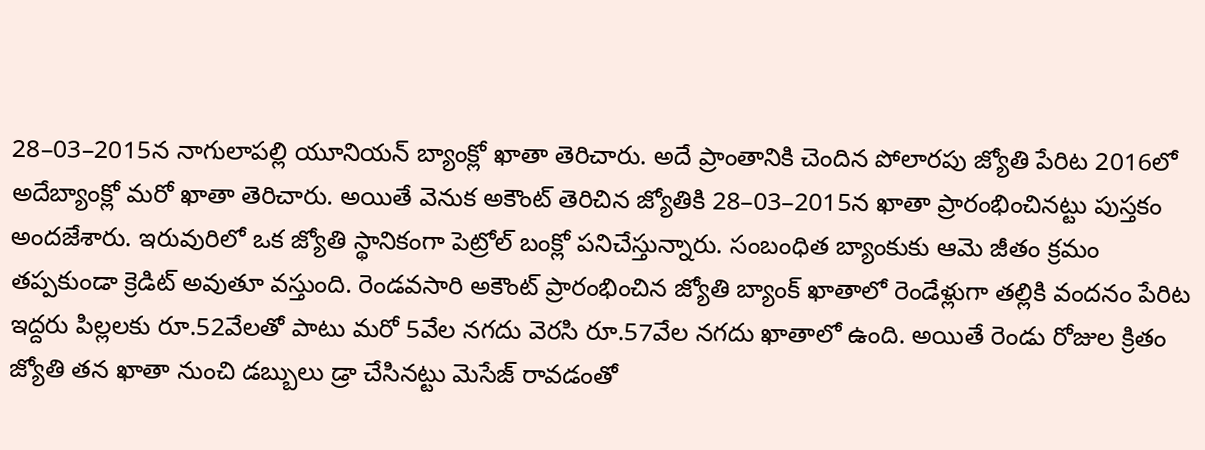28–03–2015న నాగులాపల్లి యూనియన్ బ్యాంక్లో ఖాతా తెరిచారు. అదే ప్రాంతానికి చెందిన పోలారపు జ్యోతి పేరిట 2016లో అదేబ్యాంక్లో మరో ఖాతా తెరిచారు. అయితే వెనుక అకౌంట్ తెరిచిన జ్యోతికి 28–03–2015న ఖాతా ప్రారంభించినట్టు పుస్తకం అందజేశారు. ఇరువురిలో ఒక జ్యోతి స్థానికంగా పెట్రోల్ బంక్లో పనిచేస్తున్నారు. సంబంధిత బ్యాంకుకు ఆమె జీతం క్రమం తప్పకుండా క్రెడిట్ అవుతూ వస్తుంది. రెండవసారి అకౌంట్ ప్రారంభించిన జ్యోతి బ్యాంక్ ఖాతాలో రెండేళ్లుగా తల్లికి వందనం పేరిట ఇద్దరు పిల్లలకు రూ.52వేలతో పాటు మరో 5వేల నగదు వెరసి రూ.57వేల నగదు ఖాతాలో ఉంది. అయితే రెండు రోజుల క్రితం జ్యోతి తన ఖాతా నుంచి డబ్బులు డ్రా చేసినట్టు మెసేజ్ రావడంతో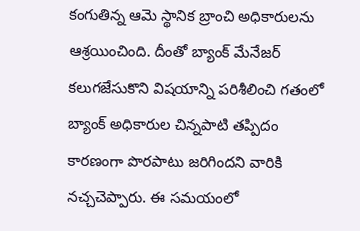కంగుతిన్న ఆమె స్థానిక బ్రాంచి అధికారులను ఆశ్రయించింది. దీంతో బ్యాంక్ మేనేజర్ కలుగజేసుకొని విషయాన్ని పరిశీలించి గతంలో బ్యాంక్ అధికారుల చిన్నపాటి తప్పిదం కారణంగా పొరపాటు జరిగిందని వారికి నచ్చచెప్పారు. ఈ సమయంలో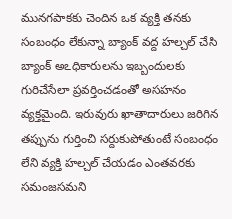మునగపాకకు చెందిన ఒక వ్యక్తి తనకు సంబంధం లేకున్నా బ్యాంక్ వద్ద హల్చల్ చేసి బ్యాంక్ అఽధికారులను ఇబ్బందులకు గురిచేసేలా ప్రవర్తించడంతో అసహనం వ్యక్తమైంది. ఇరువురు ఖాతాదారులు జరిగిన తప్పును గుర్తించి సర్దుకుపోతుంటే సంబంధం లేని వ్యక్తి హల్చల్ చేయడం ఎంతవరకు సమంజసమని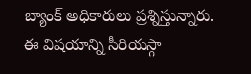బ్యాంక్ అధికారులు ప్రశ్నిస్తున్నారు. ఈ విషయాన్ని సీరియస్గా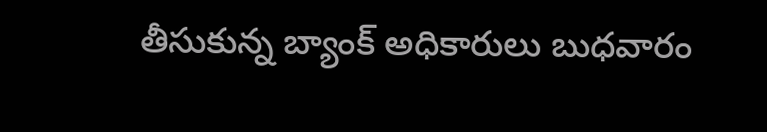తీసుకున్న బ్యాంక్ అధికారులు బుధవారం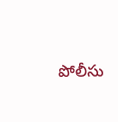పోలీసు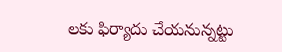లకు ఫిర్యాదు చేయనున్నట్టు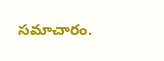సమాచారం.